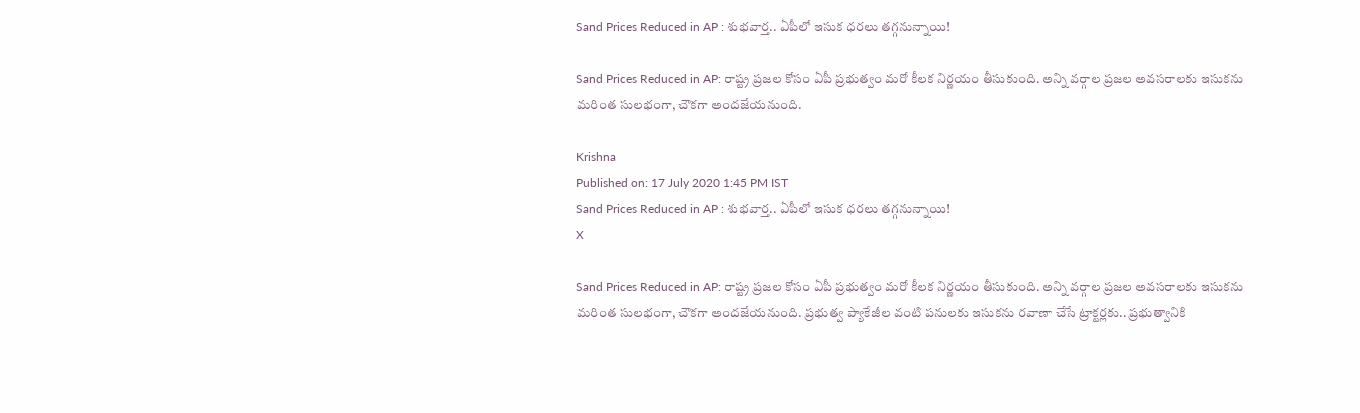Sand Prices Reduced in AP : శుభవార్త.. ఏపీలో ఇసుక ధరలు తగ్గనున్నాయి!

Sand Prices Reduced in AP: రాష్ట్ర ప్రజల కోసం ఏపీ ప్రభుత్వం మరో కీలక నిర్ణయం తీసుకుంది. అన్ని వర్గాల ప్రజల అవసరాలకు ఇసుకను మరింత సులభంగా, చౌకగా అందజేయనుంది.

Krishna
Published on: 17 July 2020 1:45 PM IST
Sand Prices Reduced in AP : శుభవార్త.. ఏపీలో ఇసుక ధరలు తగ్గనున్నాయి!
X

Sand Prices Reduced in AP: రాష్ట్ర ప్రజల కోసం ఏపీ ప్రభుత్వం మరో కీలక నిర్ణయం తీసుకుంది. అన్ని వర్గాల ప్రజల అవసరాలకు ఇసుకను మరింత సులభంగా, చౌకగా అందజేయనుంది. ప్రభుత్వ ప్యాకేజీల వంటి పనులకు ఇసుకను రవాణా చేసే ట్రాక్టర్లకు.. ప్రభుత్వానికి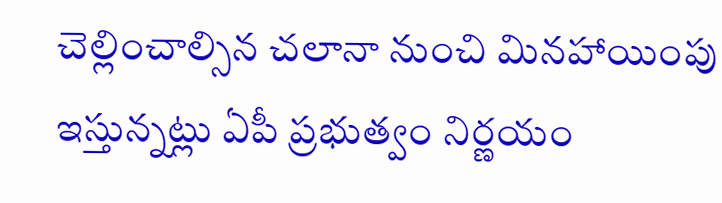చెల్లించాల్సిన చలానా నుంచి మినహాయింపు ఇస్తున్నట్లు ఏపీ ప్రభుత్వం నిర్ణయం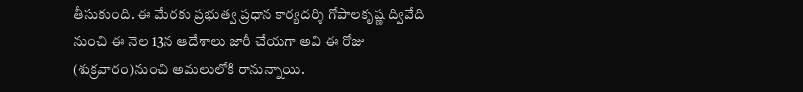తీసుకుంది. ఈ మేరకు ప్రభుత్వ ప్రధాన కార్యదర్శి గోపాలకృష్ణ ద్వివేది నుంచి ఈ నెల 13న ఆదేశాలు జారీ చేయగా అవి ఈ రోజు (శుక్రవారం)నుంచి అమలులోకి రానున్నాయి.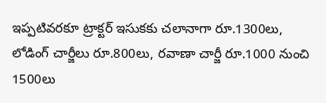ఇప్పటివరకూ ట్రాక్టర్‌ ఇసుకకు చలానాగా రూ.1300లు, లోడింగ్‌ చార్జీలు రూ.800లు, రవాణా చార్జీ రూ.1000 నుంచి 1500లు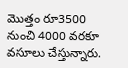మొత్తం రూ3500 నుంచి 4000 వరకూ వసూలు చేస్తున్నారు.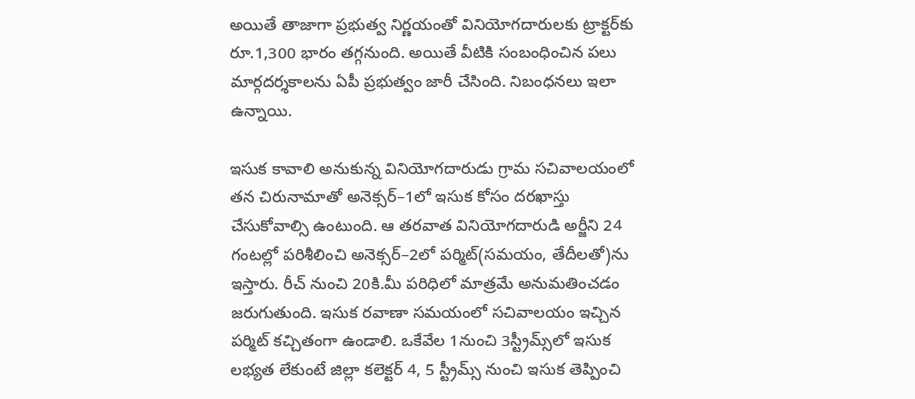అయితే తాజాగా ప్రభుత్వ నిర్ణయంతో వినియోగదారులకు ట్రాక్టర్‌కు రూ.1,300 భారం తగ్గనుంది. అయితే వీటికి సంబంధించిన పలు మార్గదర్శకాలను ఏపీ ప్రభుత్వం జారీ చేసింది. నిబంధనలు ఇలా ఉన్నాయి.

ఇసుక కావాలి అనుకున్న వినియోగదారుడు గ్రామ సచివాలయంలో తన చిరునామాతో అనెక్సర్‌–1లో ఇసుక కోసం దరఖాస్తు చేసుకోవాల్సి ఉంటుంది. ఆ తరవాత వినియోగదారుడి అర్జీని 24 గంటల్లో పరిశీలించి అనెక్సర్‌–2లో పర్మిట్‌(సమయం, తేదీలతో)ను ఇస్తారు. రీచ్‌ నుంచి 20కి.మీ పరిధిలో మాత్రమే అనుమతించడం జరుగుతుంది. ఇసుక రవాణా సమయంలో సచివాలయం ఇచ్చిన పర్మిట్‌ కచ్చితంగా ఉండాలి. ఒకేవేల 1నుంచి 3స్ట్రీమ్స్‌లో ఇసుక లభ్యత లేకుంటే జిల్లా కలెక్టర్‌ 4, 5 స్ట్రీమ్స్‌ నుంచి ఇసుక తెప్పించి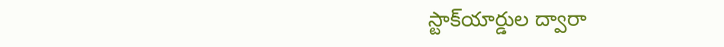స్టాక్‌యార్డుల ద్వారా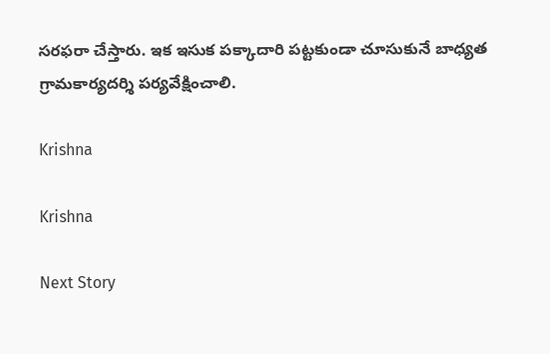సరఫరా చేస్తారు. ఇక ఇసుక పక్కాదారి పట్టకుండా చూసుకునే బాధ్యత గ్రామకార్యదర్శి పర్యవేక్షించాలి.

Krishna

Krishna

Next Story